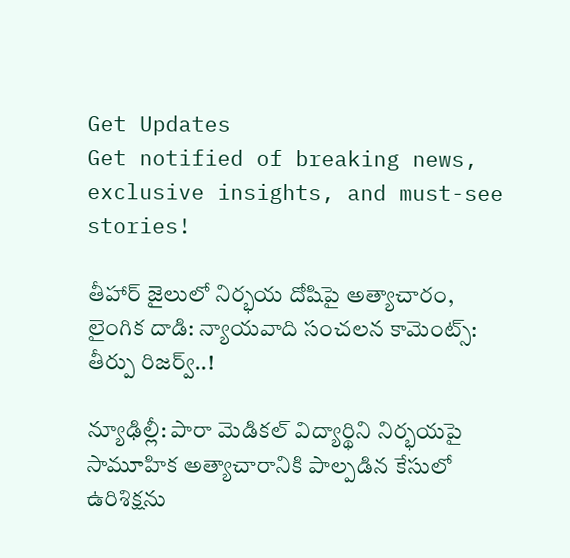Get Updates
Get notified of breaking news, exclusive insights, and must-see stories!

తీహార్ జైలులో నిర్భయ దోషిపై అత్యాచారం, లైంగిక దాడి: న్యాయవాది సంచలన కామెంట్స్: తీర్పు రిజర్వ్..!

న్యూఢిల్లీ: పారా మెడికల్ విద్యార్థిని నిర్భయపై సామూహిక అత్యాచారానికి పాల్పడిన కేసులో ఉరిశిక్షను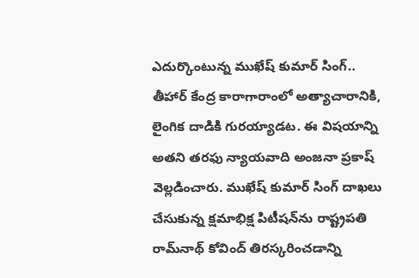ఎదుర్కొంటున్న ముఖేష్ కుమార్ సింగ్.. తీహార్ కేంద్ర కారాగారాంలో అత్యాచారానికి, లైంగిక దాడికి గురయ్యాడట. ఈ విషయాన్ని అతని తరఫు న్యాయవాది అంజనా ప్రకాష్ వెల్లడించారు. ముఖేష్ కుమార్ సింగ్ దాఖలు చేసుకున్న క్షమాభిక్ష పిటీషన్‌ను రాష్ట్రపతి రామ్‌నాథ్ కోవింద్ తిరస్కరించడాన్ని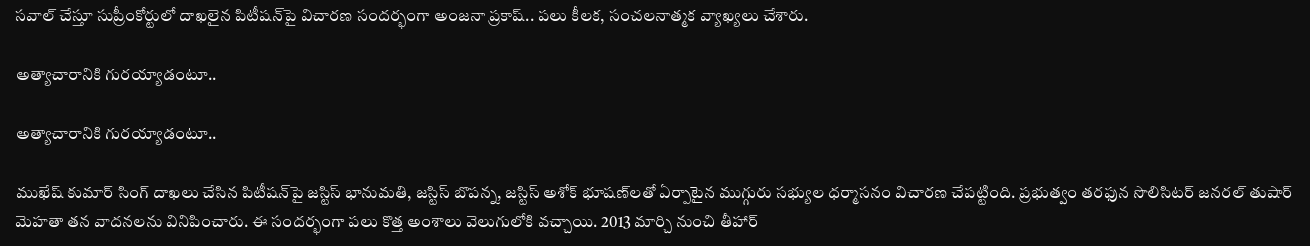సవాల్ చేస్తూ సుప్రీంకోర్టులో దాఖలైన పిటీషన్‌పై విచారణ సందర్భంగా అంజనా ప్రకాష్.. పలు కీలక, సంచలనాత్మక వ్యాఖ్యలు చేశారు.

అత్యాచారానికి గురయ్యాడంటూ..

అత్యాచారానికి గురయ్యాడంటూ..

ముఖేష్ కుమార్ సింగ్ దాఖలు చేసిన పిటీషన్‌పై జస్టిస్ భానుమతి, జస్టిస్ బొపన్న, జస్టిస్ అశోక్ భూషణ్‌లతో ఏర్పాటైన ముగ్గురు సభ్యుల ధర్మాసనం విచారణ చేపట్టింది. ప్రభుత్వం తరఫున సొలిసిటర్ జనరల్ తుషార్ మెహతా తన వాదనలను వినిపించారు. ఈ సందర్భంగా పలు కొత్త అంశాలు వెలుగులోకి వచ్చాయి. 2013 మార్చి నుంచి తీహార్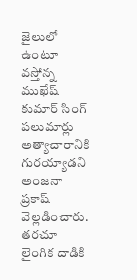జైలులో ఉంటూ వస్తోన్న ముఖేష్ కుమార్ సింగ్‌ పలుమార్లు అత్యాచారానికి గురయ్యాడని అంజనా ప్రకాష్ వెల్లడించారు. తరచూ లైంగిక దాడికి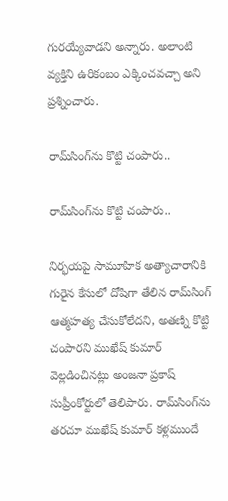గురయ్యేవాడని అన్నారు. అలాంటి వ్యక్తిని ఉరికంబం ఎక్కించవచ్చా అని ప్రశ్నించారు.

రామ్‌సింగ్‌ను కొట్టి చంపారు..

రామ్‌సింగ్‌ను కొట్టి చంపారు..

నిర్భయపై సామూహిక అత్యాచారానికి గురైన కేసులో దోషిగా తేలిన రామ్‌సింగ్ ఆత్మహత్య చేసుకోలేదని, అతణ్ని కొట్టి చంపారని ముఖేష్ కుమార్ వెల్లడించినట్లు అంజనా ప్రకాష్ సుప్రీంకోర్టులో తెలిపారు. రామ్‌సింగ్‌ను తరచూ ముఖేష్ కుమార్ కళ్లముందే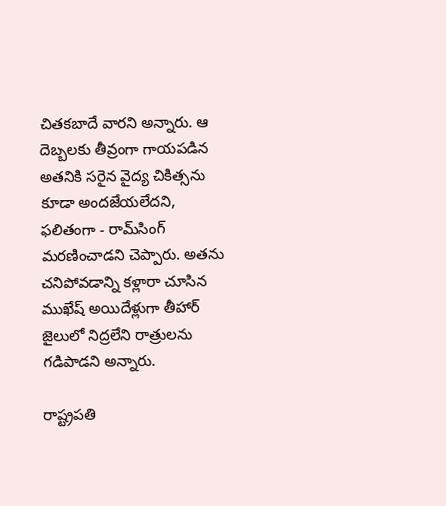చితకబాదే వారని అన్నారు. ఆ దెబ్బలకు తీవ్రంగా గాయపడిన అతనికి సరైన వైద్య చికిత్సను కూడా అందజేయలేదని, ఫలితంగా - రామ్‌సింగ్ మరణించాడని చెప్పారు. అతను చనిపోవడాన్ని కళ్లారా చూసిన ముఖేష్ అయిదేళ్లుగా తీహార్ జైలులో నిద్రలేని రాత్రులను గడిపాడని అన్నారు.

రాష్ట్రపతి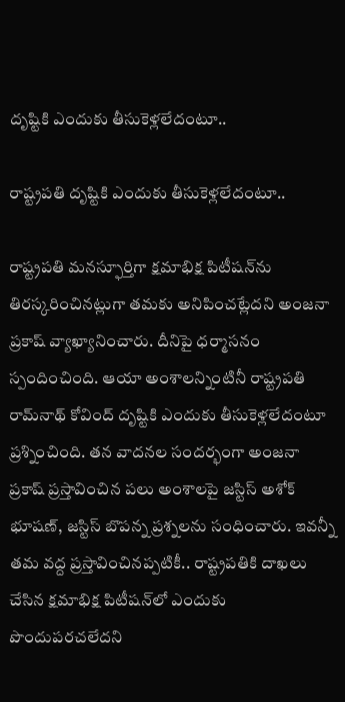దృష్టికి ఎందుకు తీసుకెళ్లలేదంటూ..

రాష్ట్రపతి దృష్టికి ఎందుకు తీసుకెళ్లలేదంటూ..

రాష్ట్రపతి మనస్ఫూర్తిగా క్షమాభిక్ష పిటీషన్‌ను తిరస్కరించినట్లుగా తమకు అనిపించట్లేదని అంజనా ప్రకాష్ వ్యాఖ్యానించారు. దీనిపై ధర్మాసనం స్పందించింది. ఆయా అంశాలన్నింటినీ రాష్ట్రపతి రామ్‌నాథ్ కోవింద్ దృష్టికి ఎందుకు తీసుకెళ్లలేదంటూ ప్రశ్నించింది. తన వాదనల సందర్భంగా అంజనా ప్రకాష్ ప్రస్తావించిన పలు అంశాలపై జస్టిస్ అశోక్ భూషణ్, జస్టిస్ బొపన్న ప్రశ్నలను సంధించారు. ఇవన్నీ తమ వద్ద ప్రస్తావించినప్పటికీ.. రాష్ట్రపతికి దాఖలు చేసిన క్షమాభిక్ష పిటీషన్‌లో ఎందుకు పొందుపరచలేదని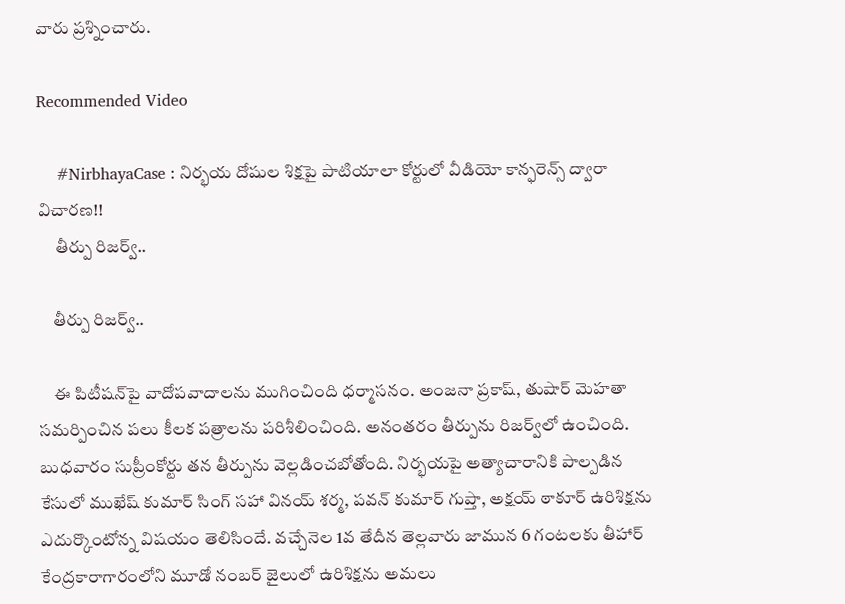వారు ప్రశ్నించారు.

Recommended Video

    #NirbhayaCase : నిర్భయ దోషుల శిక్షపై పాటియాలా కోర్టులో వీడియో కాన్ఫరెన్స్ ద్వారా విచారణ!!
     తీర్పు రిజర్వ్..

    తీర్పు రిజర్వ్..

    ఈ పిటీషన్‌పై వాదోపవాదాలను ముగించింది ధర్మాసనం. అంజనా ప్రకాష్, తుషార్ మెహతా సమర్పించిన పలు కీలక పత్రాలను పరిశీలించింది. అనంతరం తీర్పును రిజర్వ్‌లో ఉంచింది. బుధవారం సుప్రీంకోర్టు తన తీర్పును వెల్లడించబోతోంది. నిర్భయపై అత్యాచారానికి పాల్పడిన కేసులో ముఖేష్ కుమార్ సింగ్ సహా వినయ్ శర్మ, పవన్ కుమార్ గుప్తా, అక్షయ్ ఠాకూర్ ఉరిశిక్షను ఎదుర్కొంటోన్న విషయం తెలిసిందే. వచ్చేనెల 1వ తేదీన తెల్లవారు జామున 6 గంటలకు తీహార్ కేంద్రకారాగారంలోని మూడో నంబర్ జైలులో ఉరిశిక్షను అమలు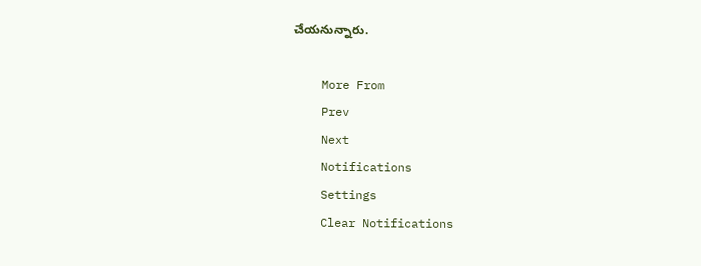చేయనున్నారు.

    More From
    Prev
    Next
    Notifications
    Settings
    Clear Notifications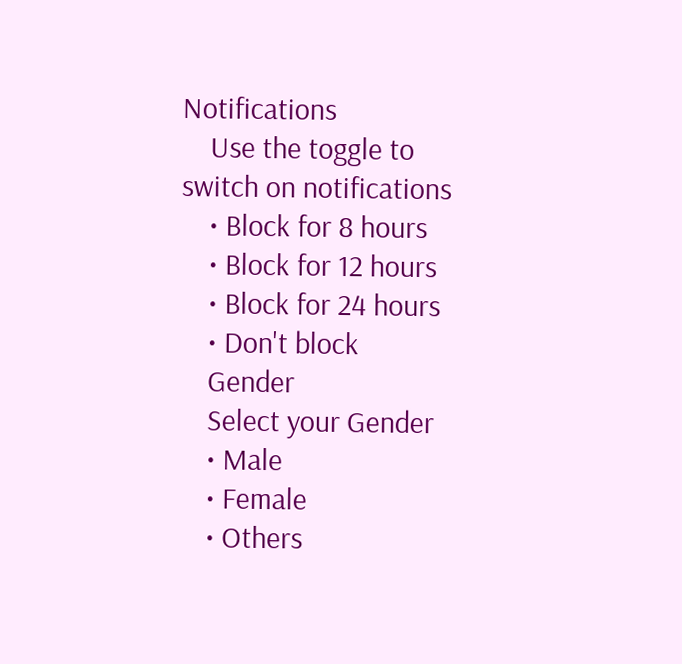Notifications
    Use the toggle to switch on notifications
    • Block for 8 hours
    • Block for 12 hours
    • Block for 24 hours
    • Don't block
    Gender
    Select your Gender
    • Male
    • Female
    • Others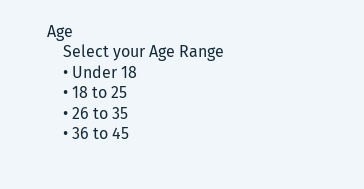Age
    Select your Age Range
    • Under 18
    • 18 to 25
    • 26 to 35
    • 36 to 45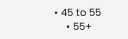• 45 to 55
    • 55+